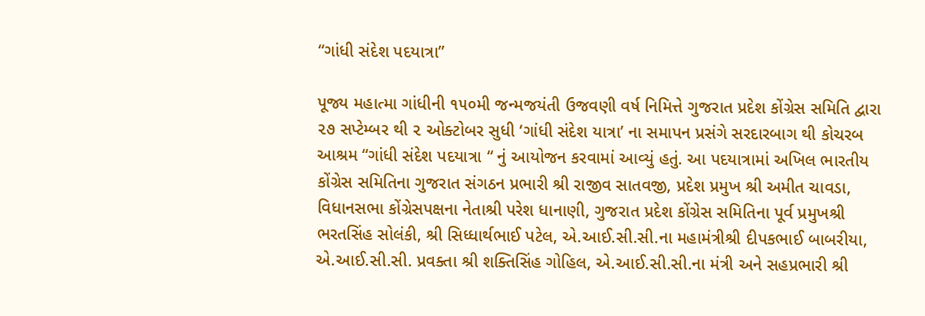“ગાંધી સંદેશ પદયાત્રા”

પૂજ્ય મહાત્મા ગાંધીની ૧૫૦મી જન્મજયંતી ઉજવણી વર્ષ નિમિત્તે ગુજરાત પ્રદેશ કોંગ્રેસ સમિતિ દ્વારા ૨૭ સપ્ટેમ્બર થી ૨ ઓક્ટોબર સુધી ‘ગાંધી સંદેશ યાત્રા’ ના સમાપન પ્રસંગે સરદારબાગ થી કોચરબ આશ્રમ “ગાંધી સંદેશ પદયાત્રા “ નું આયોજન કરવામાં આવ્યું હતું. આ પદયાત્રામાં અખિલ ભારતીય કોંગ્રેસ સમિતિના ગુજરાત સંગઠન પ્રભારી શ્રી રાજીવ સાતવજી, પ્રદેશ પ્રમુખ શ્રી અમીત ચાવડા, વિધાનસભા કોંગ્રેસપક્ષના નેતાશ્રી પરેશ ધાનાણી, ગુજરાત પ્રદેશ કોંગ્રેસ સમિતિના પૂર્વ પ્રમુખશ્રી ભરતસિંહ સોલંકી, શ્રી સિધ્ધાર્થભાઈ પટેલ, એ.આઈ.સી.સી.ના મહામંત્રીશ્રી દીપકભાઈ બાબરીયા, એ.આઈ.સી.સી. પ્રવક્તા શ્રી શક્તિસિંહ ગોહિલ, એ.આઈ.સી.સી.ના મંત્રી અને સહપ્રભારી શ્રી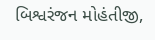બિશ્વરંજન મોહંતીજી,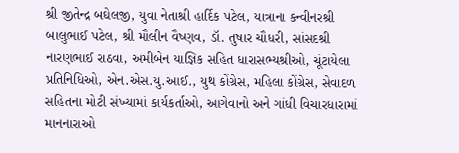શ્રી જીતેન્દ્ર બઘેલજી, યુવા નેતાશ્રી હાર્દિક પટેલ, યાત્રાના કન્વીનરશ્રી બાલુભાઈ પટેલ, શ્રી મૌલીન વૈષ્ણવ, ડૉ. તુષાર ચૌધરી, સાંસદશ્રી નારણભાઈ રાઠવા, અમીબેન યાજ્ઞિક સહિત ધારાસભ્યશ્રીઓ, ચૂંટાયેલા પ્રતિનિધિઓ, એન.એસ.યુ.આઈ., યુથ કોંગ્રેસ, મહિલા કોંગ્રેસ, સેવાદળ સહિતના મોટી સંખ્યામાં કાર્યકર્તાઓ, આગેવાનો અને ગાંધી વિચારધારામાં માનનારાઓ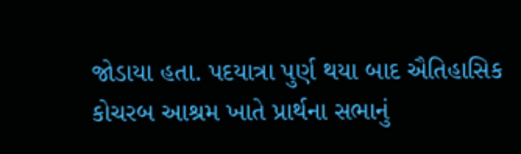જોડાયા હતા. પદયાત્રા પુર્ણ થયા બાદ ઐતિહાસિક કોચરબ આશ્રમ ખાતે પ્રાર્થના સભાનું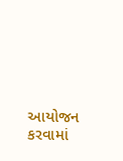આયોજન કરવામાં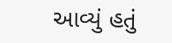આવ્યું હતું